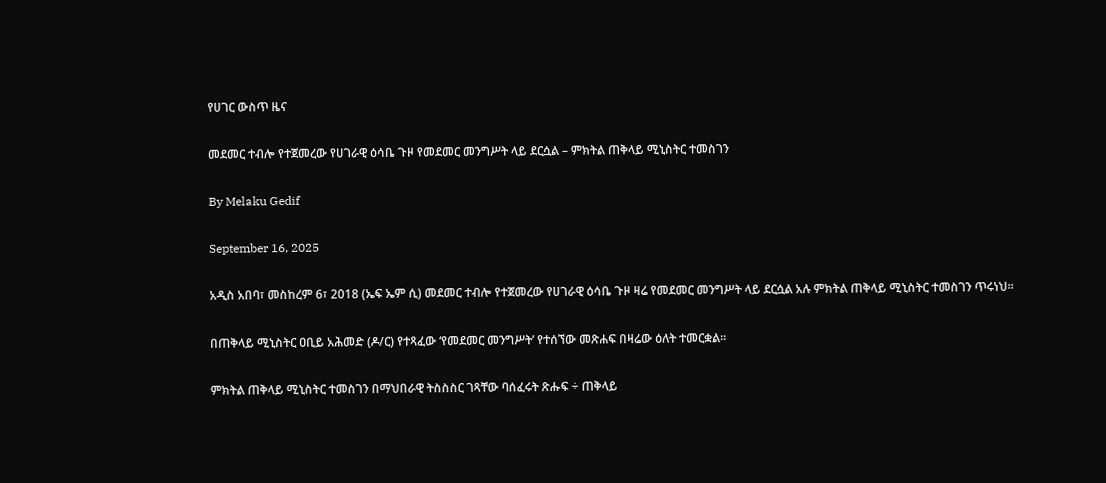የሀገር ውስጥ ዜና

መደመር ተብሎ የተጀመረው የሀገራዊ ዕሳቤ ጉዞ የመደመር መንግሥት ላይ ደርሷል – ምክትል ጠቅላይ ሚኒስትር ተመስገን

By Melaku Gedif

September 16, 2025

አዲስ አበባ፣ መስከረም 6፣ 2018 (ኤፍ ኤም ሲ) መደመር ተብሎ የተጀመረው የሀገራዊ ዕሳቤ ጉዞ ዛሬ የመደመር መንግሥት ላይ ደርሷል አሉ ምክትል ጠቅላይ ሚኒስትር ተመስገን ጥሩነህ፡፡

በጠቅላይ ሚኒስትር ዐቢይ አሕመድ (ዶ/ር) የተጻፈው ‘የመደመር መንግሥት’ የተሰኘው መጽሐፍ በዛሬው ዕለት ተመርቋል፡፡

ምክትል ጠቅላይ ሚኒስትር ተመስገን በማህበራዊ ትስስስር ገጻቸው ባሰፈሩት ጽሑፍ ÷ ጠቅላይ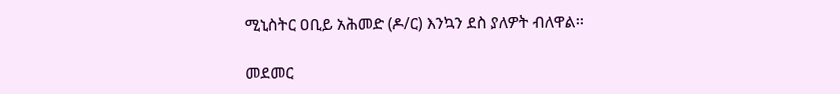ሚኒስትር ዐቢይ አሕመድ (ዶ/ር) እንኳን ደስ ያለዎት ብለዋል፡፡

መደመር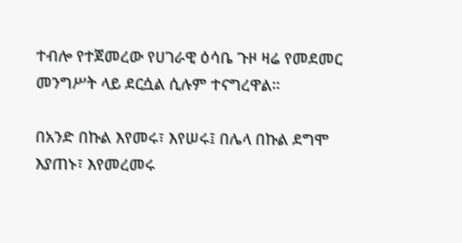ተብሎ የተጀመረው የሀገራዊ ዕሳቤ ጉዞ ዛሬ የመደመር መንግሥት ላይ ደርሷል ሲሉም ተናግረዋል፡፡

በአንድ በኩል እየመሩ፣ እየሠሩ፤ በሌላ በኩል ደግሞ እያጠኑ፣ እየመረመሩ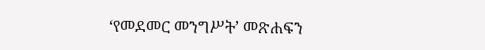‘የመደመር መንግሥት’ መጽሐፍን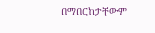በማበርከታቸውም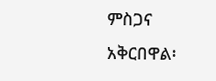ምስጋና አቅርበዋል፡